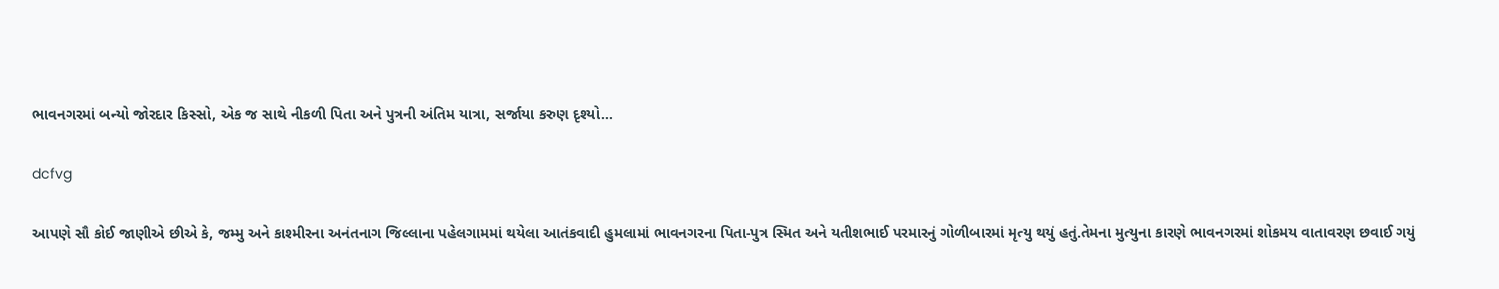ભાવનગરમાં બન્યો જોરદાર કિસ્સો, એક જ સાથે નીકળી પિતા અને પુત્રની અંતિમ યાત્રા, સર્જાયા કરુણ દૃશ્યો…

dcfvg

આપણે સૌ કોઈ જાણીએ છીએ કે, જમ્મુ અને કાશ્મીરના અનંતનાગ જિલ્લાના પહેલગામમાં થયેલા આતંકવાદી હુમલામાં ભાવનગરના પિતા-પુત્ર સ્મિત અને યતીશભાઈ પરમારનું ગોળીબારમાં મૃત્યુ થયું હતું.તેમના મુત્યુના કારણે ભાવનગરમાં શોકમય વાતાવરણ છવાઈ ગયું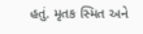હતું. મૃતક સ્મિત અને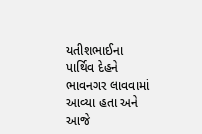યતીશભાઈના પાર્થિવ દેહને ભાવનગર લાવવામાં આવ્યા હતા અને આજે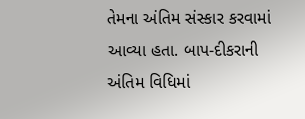તેમના અંતિમ સંસ્કાર કરવામાં આવ્યા હતા. બાપ-દીકરાની અંતિમ વિધિમાં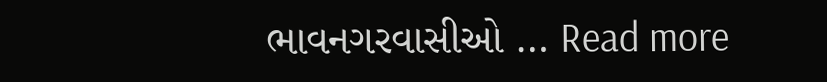ભાવનગરવાસીઓ … Read more